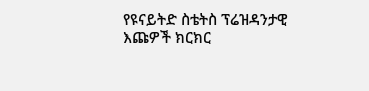የዩናይትድ ስቴትስ ፕሬዝዳንታዊ እጩዎች ክርክር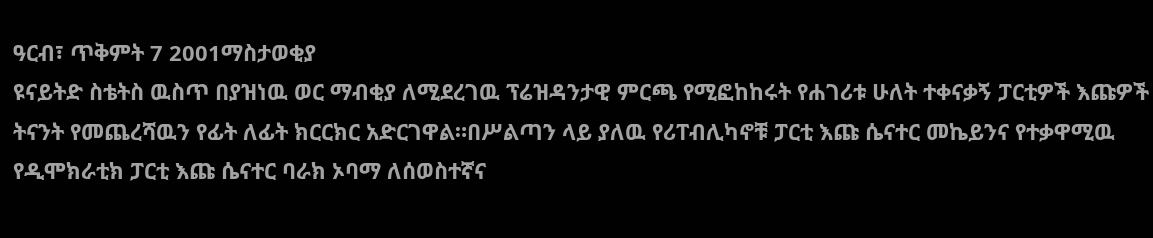ዓርብ፣ ጥቅምት 7 2001ማስታወቂያ
ዩናይትድ ስቴትስ ዉስጥ በያዝነዉ ወር ማብቂያ ለሚደረገዉ ፕሬዝዳንታዊ ምርጫ የሚፎከከሩት የሐገሪቱ ሁለት ተቀናቃኝ ፓርቲዎች እጩዎች ትናንት የመጨረሻዉን የፊት ለፊት ክርርክር አድርገዋል።በሥልጣን ላይ ያለዉ የሪፐብሊካኖቹ ፓርቲ እጩ ሴናተር መኬይንና የተቃዋሚዉ የዲሞክራቲክ ፓርቲ እጩ ሴናተር ባራክ ኦባማ ለሰወስተኛና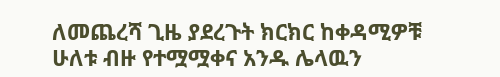ለመጨረሻ ጊዜ ያደረጉት ክርክር ከቀዳሚዎቹ ሁለቱ ብዙ የተሟሟቀና አንዱ ሌላዉን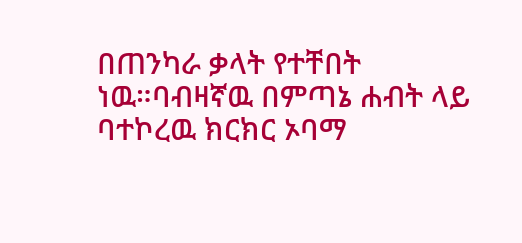በጠንካራ ቃላት የተቸበት ነዉ።ባብዛኛዉ በምጣኔ ሐብት ላይ ባተኮረዉ ክርክር ኦባማ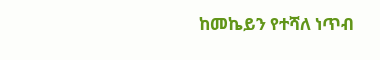ከመኬይን የተሻለ ነጥብ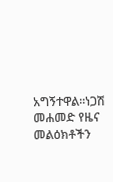አግኝተዋል።ነጋሽ መሐመድ የዜና መልዕክቶችን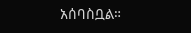አሰባስቧል።